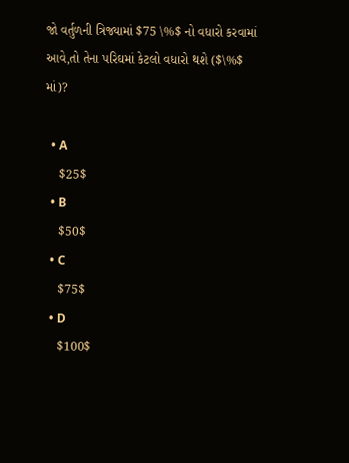જો વર્તુળની ત્રિજ્યામાં $75 \%$ નો વધારો કરવામાં આવે,તો તેના પરિઘમાં કેટલો વધારો થશે ($\%$ માં)?

  • A
    $25$
  • B
    $50$
  • C
    $75$
  • D
    $100$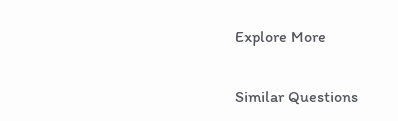Explore More

Similar Questions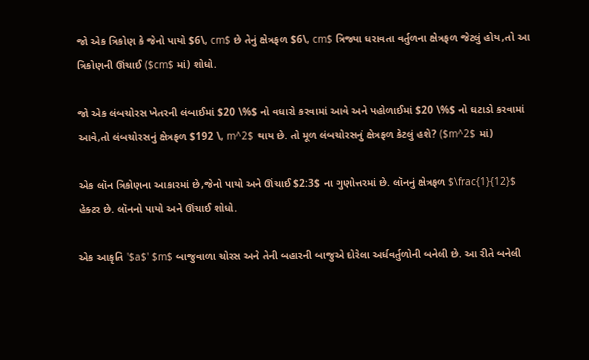જો એક ત્રિકોણ કે જેનો પાયો $6\, cm$ છે તેનું ક્ષેત્રફળ $6\, cm$ ત્રિજ્યા ધરાવતા વર્તુળના ક્ષેત્રફળ જેટલું હોય,તો આ ત્રિકોણની ઊંચાઈ ($cm$ માં) શોધો.

જો એક લંબચોરસ ખેતરની લંબાઈમાં $20 \%$ નો વધારો કરવામાં આવે અને પહોળાઈમાં $20 \%$ નો ઘટાડો કરવામાં આવે,તો લંબચોરસનું ક્ષેત્રફળ $192 \, m^2$ થાય છે. તો મૂળ લંબચોરસનું ક્ષેત્રફળ કેટલું હશે? ($m^2$ માં)

એક લૉન ત્રિકોણના આકારમાં છે,જેનો પાયો અને ઊંચાઈ $2:3$ ના ગુણોત્તરમાં છે. લૉનનું ક્ષેત્રફળ $\frac{1}{12}$ હેક્ટર છે. લૉનનો પાયો અને ઊંચાઈ શોધો.

એક આકૃતિ '$a$' $m$ બાજુવાળા ચોરસ અને તેની બહારની બાજુએ દોરેલા અર્ધવર્તુળોની બનેલી છે. આ રીતે બનેલી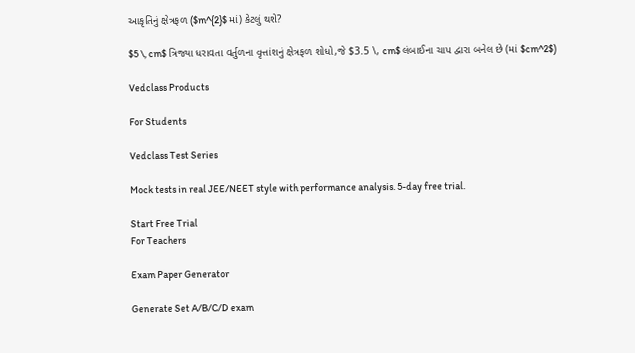આકૃતિનું ક્ષેત્રફળ ($m^{2}$ માં) કેટલું થશે?

$5 \, cm$ ત્રિજ્યા ધરાવતા વર્તુળના વૃત્તાંશનું ક્ષેત્રફળ શોધો,જે $3.5 \, cm$ લંબાઈના ચાપ દ્વારા બનેલ છે (માં $cm^2$)

Vedclass Products

For Students

Vedclass Test Series

Mock tests in real JEE/NEET style with performance analysis. 5-day free trial.

Start Free Trial
For Teachers

Exam Paper Generator

Generate Set A/B/C/D exam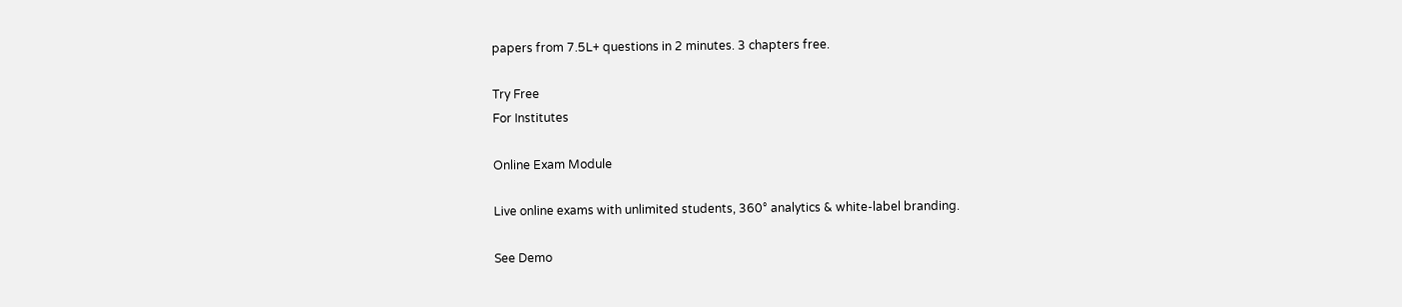papers from 7.5L+ questions in 2 minutes. 3 chapters free.

Try Free
For Institutes

Online Exam Module

Live online exams with unlimited students, 360° analytics & white-label branding.

See Demo